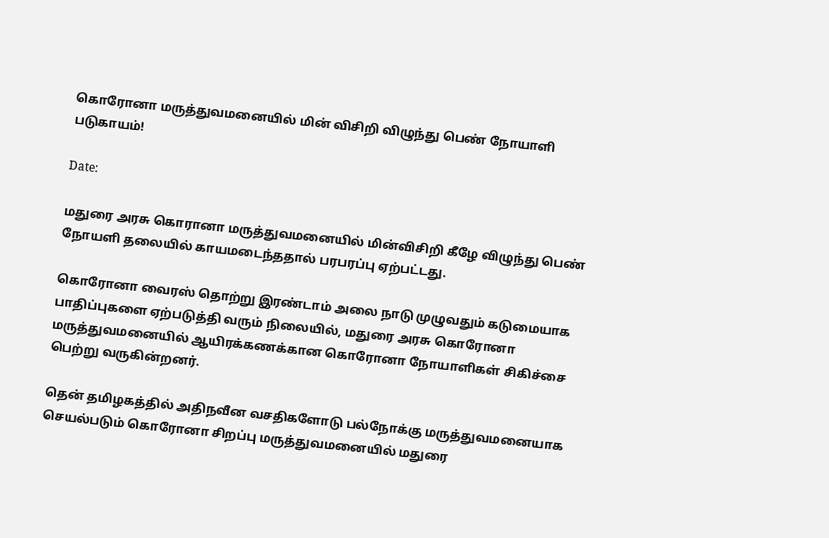கொரோனா மருத்துவமனையில் மின் விசிறி விழுந்து பெண் நோயாளி படுகாயம்!

Date:

மதுரை அரசு கொரானா மருத்துவமனையில் மின்விசிறி கீழே விழுந்து பெண் நோயளி தலையில் காயமடைந்ததால் பரபரப்பு ஏற்பட்டது.

கொரோனா வைரஸ் தொற்று இரண்டாம் அலை நாடு முழுவதும் கடுமையாக பாதிப்புகளை ஏற்படுத்தி வரும் நிலையில், மதுரை அரசு கொரோனா மருத்துவமனையில் ஆயிரக்கணக்கான கொரோனா நோயாளிகள் சிகிச்சை பெற்று வருகின்றனர்.

தென் தமிழகத்தில் அதிநவீன வசதிகளோடு பல்நோக்கு மருத்துவமனையாக செயல்படும் கொரோனா சிறப்பு மருத்துவமனையில் மதுரை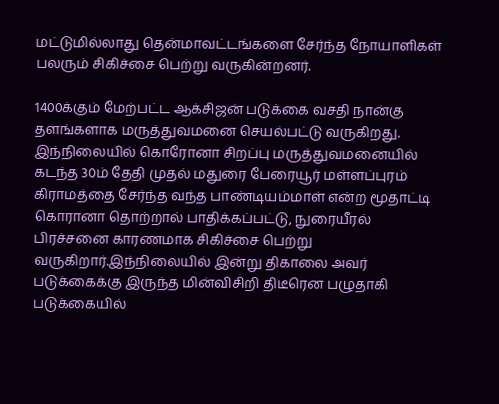மட்டுமில்லாது தென்மாவட்டங்களை சேர்ந்த நோயாளிகள் பலரும் சிகிச்சை பெற்று வருகின்றனர்.

1400க்கும் மேற்பட்ட ஆக்சிஜன் படுக்கை வசதி நான்கு தளங்களாக மருத்துவமனை செயல்பட்டு வருகிறது. இந்நிலையில் கொரோனா சிறப்பு மருத்துவமனையில் கடந்த 30ம் தேதி முதல் மதுரை பேரையூர் மள்ளப்புரம் கிராமத்தை சேர்ந்த வந்த பாண்டியம்மாள் என்ற மூதாட்டி கொரானா தொற்றால் பாதிக்கப்பட்டு, நுரையீரல் பிரச்சனை காரணமாக சிகிச்சை பெற்று வருகிறார்.இந்நிலையில் இன்று திகாலை அவர் படுக்கைக்கு இருந்த மின்விசிறி திடீரென பழுதாகி படுக்கையில்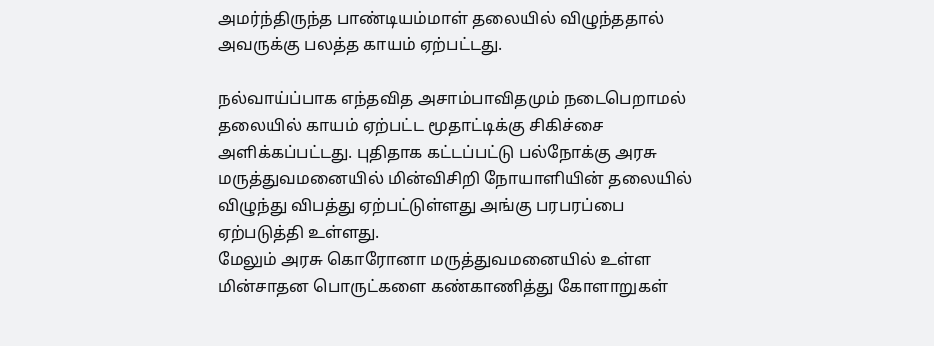அமர்ந்திருந்த பாண்டியம்மாள் தலையில் விழுந்ததால் அவருக்கு பலத்த காயம் ஏற்பட்டது.

நல்வாய்ப்பாக எந்தவித அசாம்பாவிதமும் நடைபெறாமல் தலையில் காயம் ஏற்பட்ட மூதாட்டிக்கு சிகிச்சை அளிக்கப்பட்டது. புதிதாக கட்டப்பட்டு பல்நோக்கு அரசு மருத்துவமனையில் மின்விசிறி நோயாளியின் தலையில் விழுந்து விபத்து ஏற்பட்டுள்ளது அங்கு பரபரப்பை ஏற்படுத்தி உள்ளது.
மேலும் அரசு கொரோனா மருத்துவமனையில் உள்ள மின்சாதன பொருட்களை கண்காணித்து கோளாறுகள்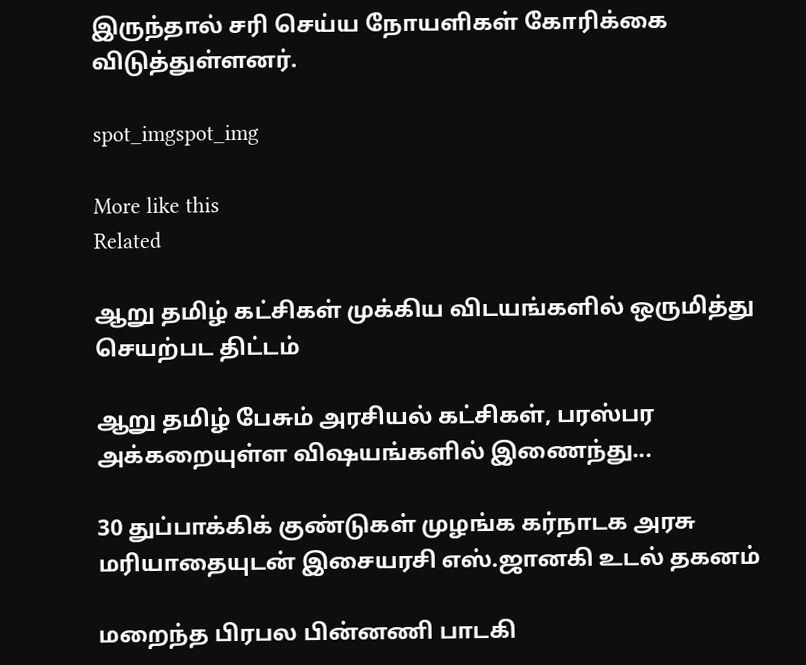இருந்தால் சரி செய்ய நோயளிகள் கோரிக்கை விடுத்துள்ளனர்.

spot_imgspot_img

More like this
Related

ஆறு தமிழ் கட்சிகள் முக்கிய விடயங்களில் ஒருமித்து செயற்பட திட்டம்

ஆறு தமிழ் பேசும் அரசியல் கட்சிகள், பரஸ்பர அக்கறையுள்ள விஷயங்களில் இணைந்து...

30 துப்பாக்கிக் குண்டுகள் முழங்க கர்நாடக அரசு மரியாதையுடன் இசையரசி எஸ்.ஜானகி உடல் தகனம்

மறைந்த பிரபல பின்னணி பாடகி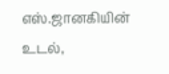எஸ்.ஜானகியின் உடல்,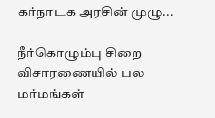கர்நாடக அரசின் முழு...

நீர்கொழும்பு சிறை விசாரணையில் பல மர்மங்கள்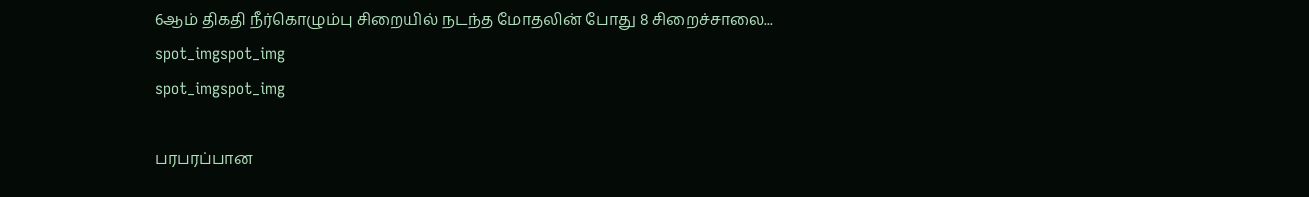6ஆம் திகதி நீர்கொழும்பு சிறையில் நடந்த மோதலின் போது 8 சிறைச்சாலை...
spot_imgspot_img
spot_imgspot_img

பரபரப்பான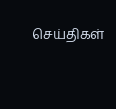செய்திகள்